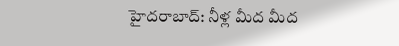హైదరాబాద్: నీళ్ల మీద మీద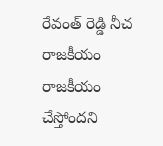రేవంత్ రెడ్డి నీచ రాజకీయం రాజకీయం చేస్తోందని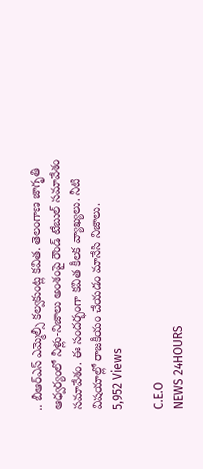.. బీఆర్ఎస్ ఎమ్మెల్సీ కల్వకుంట్ల కవిత. తెలంగాణ జాగృతి ఆధ్వర్యంలో నీళ్లు-నిజాలు అంశంపై రౌండ్ టేబుల్ సమావేశం సమావేశం. ఈ సందర్భంగా కవిత కీలక వ్యాఖ్యలు. నీటి విషయాల్లో రాజకీయం చేయడం మానేసి నిజాలు.
5,952 Views

C.E.O
NEWS 24HOURS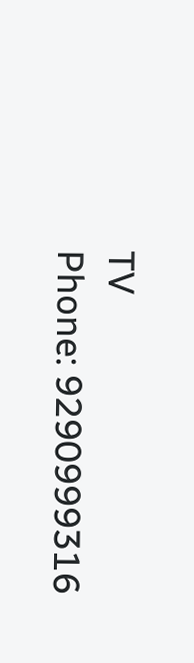TV
Phone: 9290999316